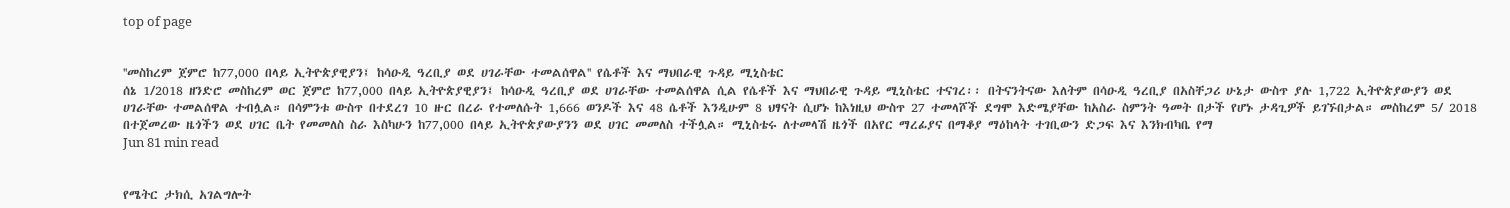top of page


''መስከረም ጀምሮ ከ77,000 በላይ ኢትዮጵያዊያን፤ ከሳዑዲ ዓረቢያ ወደ ሀገራቸው ተመልሰዋል'' የሴቶች እና ማህበራዊ ጉዳይ ሚኒስቴር
ሰኔ 1/2018 ዘንድሮ መስከረም ወር ጀምሮ ከ77,000 በላይ ኢትዮጵያዊያን፤ ከሳዑዲ ዓረቢያ ወደ ሀገራቸው ተመልሰዋል ሲል የሴቶች እና ማህበራዊ ጉዳይ ሚኒስቴር ተናገረ፡፡ በትናንትናው እለትም በሳዑዲ ዓረቢያ በአስቸጋሪ ሁኔታ ውስጥ ያሉ 1,722 ኢትዮጵያውያን ወደ ሀገራቸው ተመልሰዋል ተብሏል። በሳምንቱ ውስጥ በተደረገ 10 ዙር በረራ የተመለሱት 1,666 ወንዶች እና 48 ሴቶች እንዲሁም 8 ህፃናት ሲሆኑ ከእነዚህ ውስጥ 27 ተመላሾች ደግሞ እድሜያቸው ከአስራ ስምንት ዓመት በታች የሆኑ ታዳጊዎች ይገኙበታል። መስከረም 5/ 2018 በተጀመረው ዜጎችን ወደ ሀገር ቤት የመመለስ ስራ እስካሁን ከ77,000 በላይ ኢትዮጵያውያንን ወደ ሀገር መመለስ ተችሏል። ሚኒስቴሩ ለተመላሽ ዜጎች በአየር ማረፊያና በማቆያ ማዕከላት ተገቢውን ድጋፍ እና እንክብካቤ የማ
Jun 81 min read


የሜትር ታክሲ አገልግሎት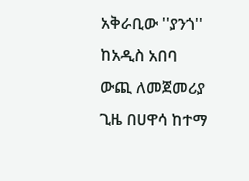አቅራቢው ''ያንጎ'' ከአዲስ አበባ ውጪ ለመጀመሪያ ጊዜ በሀዋሳ ከተማ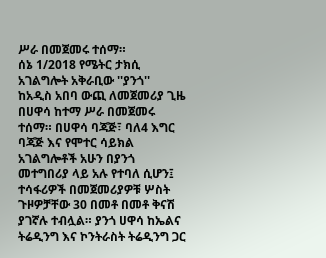ሥራ በመጀመሩ ተሰማ።
ሰኔ 1/2018 የሜትር ታክሲ አገልግሎት አቅራቢው ''ያንጎ'' ከአዲስ አበባ ውጪ ለመጀመሪያ ጊዜ በሀዋሳ ከተማ ሥራ በመጀመሩ ተሰማ። በሀዋሳ ባጃጅ፣ ባለ4 እግር ባጃጅ እና የሞተር ሳይክል አገልግሎቶች አሁን በያንጎ መተግበሪያ ላይ አሉ የተባለ ሲሆን፤ ተሳፋሪዎች በመጀመሪያዎቹ ሦስት ጉዞዎቻቸው 30 በመቶ በመቶ ቅናሽ ያገኛሉ ተብሏል። ያንጎ ሀዋሳ ከኤልና ትሬዲንግ እና ኮንትራስት ትሬዲንግ ጋር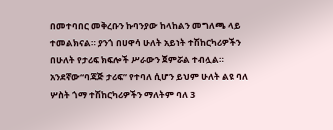በመተባበር መቅረቡን ኩባንያው ከላከልን መግለጫ ላይ ተመልክናል። ያንጎ በሀዋሳ ሁለት አይነት ተሽከርካሪዎችን በሁለት የታሪፍ ክፍሎች ሥራውን ጀምሯል ተብሏል። አንደኛው“ባጃጅ ታሪፍ” የተባለ ሲሆን ይህም ሁለት ልዩ ባለ ሦስት ጎማ ተሽከርካሪዎችን ማለትም ባለ 3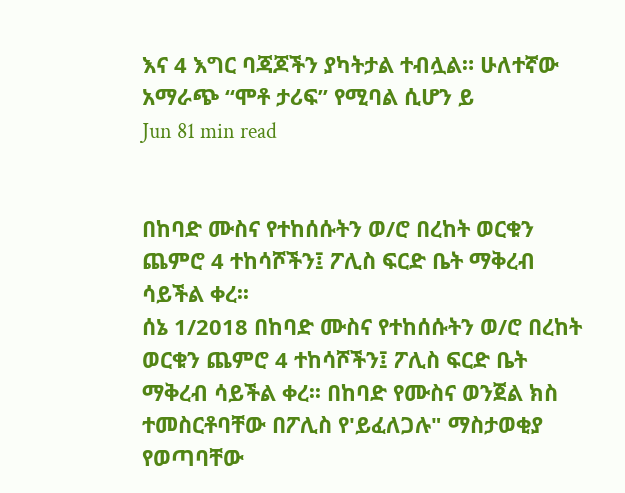እና 4 እግር ባጃጆችን ያካትታል ተብሏል። ሁለተኛው አማራጭ “ሞቶ ታሪፍ” የሚባል ሲሆን ይ
Jun 81 min read


በከባድ ሙስና የተከሰሱትን ወ/ሮ በረከት ወርቁን ጨምሮ 4 ተከሳሾችን፤ ፖሊስ ፍርድ ቤት ማቅረብ ሳይችል ቀረ፡፡
ሰኔ 1/2018 በከባድ ሙስና የተከሰሱትን ወ/ሮ በረከት ወርቁን ጨምሮ 4 ተከሳሾችን፤ ፖሊስ ፍርድ ቤት ማቅረብ ሳይችል ቀረ፡፡ በከባድ የሙስና ወንጀል ክስ ተመስርቶባቸው በፖሊስ የ'ይፈለጋሉ" ማስታወቂያ የወጣባቸው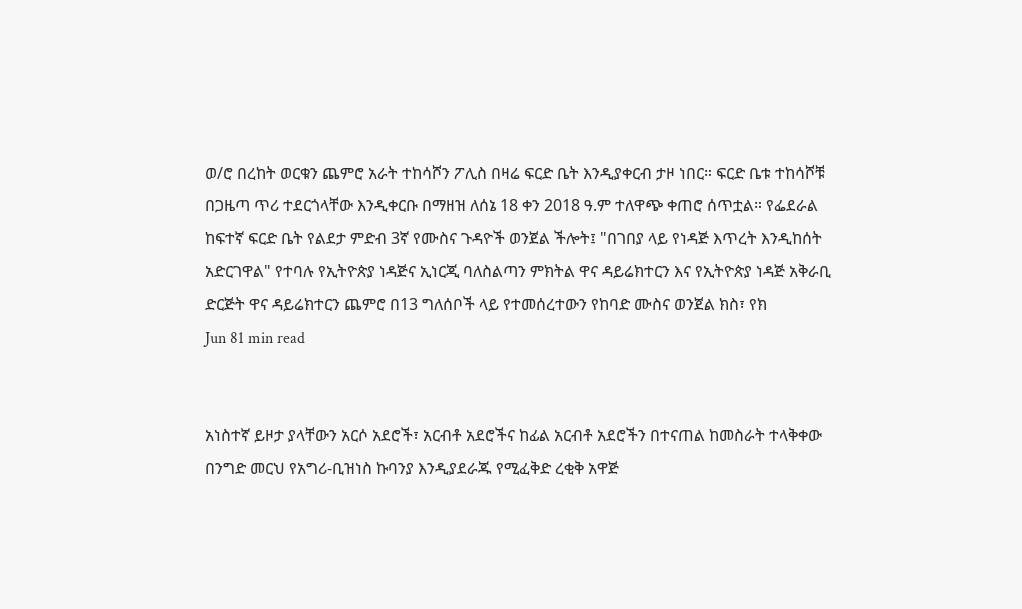ወ/ሮ በረከት ወርቁን ጨምሮ አራት ተከሳሾን ፖሊስ በዛሬ ፍርድ ቤት እንዲያቀርብ ታዞ ነበር። ፍርድ ቤቱ ተከሳሾቹ በጋዜጣ ጥሪ ተደርጎላቸው እንዲቀርቡ በማዘዝ ለሰኔ 18 ቀን 2018 ዓ.ም ተለዋጭ ቀጠሮ ሰጥቷል። የፌደራል ከፍተኛ ፍርድ ቤት የልደታ ምድብ 3ኛ የሙስና ጉዳዮች ወንጀል ችሎት፤ "በገበያ ላይ የነዳጅ እጥረት እንዲከሰት አድርገዋል" የተባሉ የኢትዮጵያ ነዳጅና ኢነርጂ ባለስልጣን ምክትል ዋና ዳይሬክተርን እና የኢትዮጵያ ነዳጅ አቅራቢ ድርጅት ዋና ዳይሬክተርን ጨምሮ በ13 ግለሰቦች ላይ የተመሰረተውን የከባድ ሙስና ወንጀል ክስ፣ የክ
Jun 81 min read


አነስተኛ ይዞታ ያላቸውን አርሶ አደሮች፣ አርብቶ አደሮችና ከፊል አርብቶ አደሮችን በተናጠል ከመስራት ተላቅቀው በንግድ መርህ የአግሪ-ቢዝነስ ኩባንያ እንዲያደራጁ የሚፈቅድ ረቂቅ አዋጅ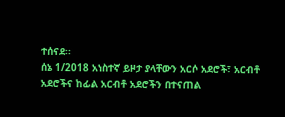ተሰናደ፡፡
ሰኔ 1/2018 አነስተኛ ይዞታ ያላቸውን አርሶ አደሮች፣ አርብቶ አደሮችና ከፊል አርብቶ አደሮችን በተናጠል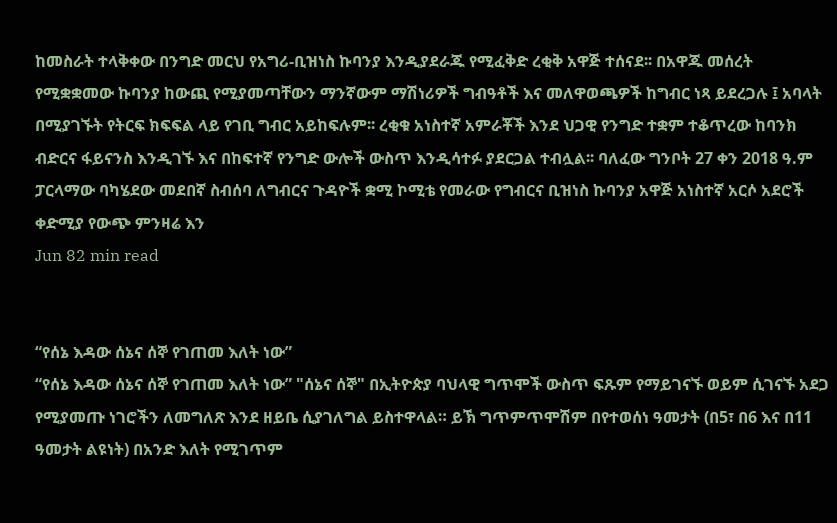ከመስራት ተላቅቀው በንግድ መርህ የአግሪ-ቢዝነስ ኩባንያ እንዲያደራጁ የሚፈቅድ ረቂቅ አዋጅ ተሰናደ፡፡ በአዋጁ መሰረት የሚቋቋመው ኩባንያ ከውጪ የሚያመጣቸውን ማንኛውም ማሽነሪዎች ግብዓቶች እና መለዋወጫዎች ከግብር ነጻ ይደረጋሉ ፤ አባላት በሚያገኙት የትርፍ ክፍፍል ላይ የገቢ ግብር አይከፍሉም፡፡ ረቂቁ አነስተኛ አምራቾች እንደ ህጋዊ የንግድ ተቋም ተቆጥረው ከባንክ ብድርና ፋይናንስ እንዲገኙ እና በከፍተኛ የንግድ ውሎች ውስጥ እንዲሳተፉ ያደርጋል ተብሏል፡፡ ባለፈው ግንቦት 27 ቀን 2018 ዓ.ም ፓርላማው ባካሄደው መደበኛ ስብሰባ ለግብርና ጉዳዮች ቋሚ ኮሚቴ የመራው የግብርና ቢዝነስ ኩባንያ አዋጅ አነስተኛ አርሶ አደሮች ቀድሚያ የውጭ ምንዛሬ እን
Jun 82 min read


“የሰኔ እዳው ሰኔና ሰኞ የገጠመ እለት ነው”
“የሰኔ እዳው ሰኔና ሰኞ የገጠመ እለት ነው” "ሰኔና ሰኞ" በኢትዮጵያ ባህላዊ ግጥሞች ውስጥ ፍጹም የማይገናኙ ወይም ሲገናኙ አደጋ የሚያመጡ ነገሮችን ለመግለጽ እንደ ዘይቤ ሲያገለግል ይስተዋላል። ይኽ ግጥምጥሞሽም በየተወሰነ ዓመታት (በ5፣ በ6 እና በ11 ዓመታት ልዩነት) በአንድ እለት የሚገጥም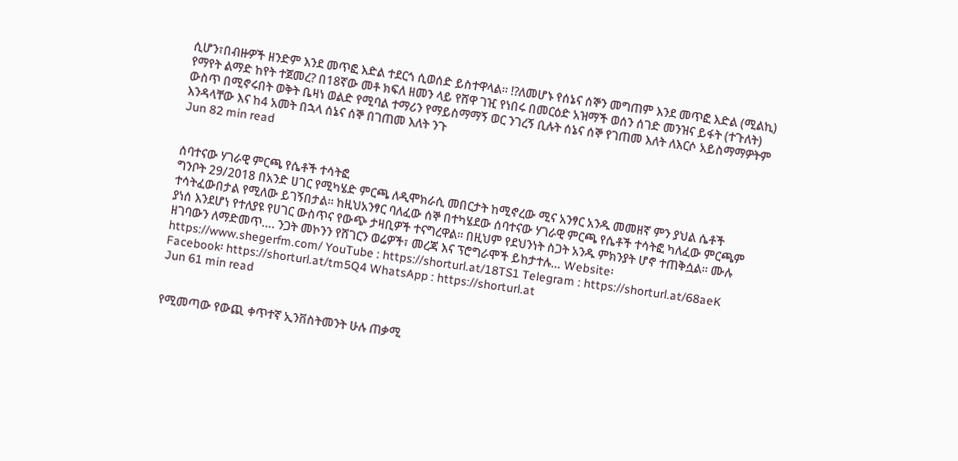ሲሆን፣በብዙዎች ዘንድም እንደ መጥፎ እድል ተደርጎ ሲወሰድ ይስተዋላል። ⁉ለመሆኑ የሰኔና ሰኞን መግጠም እንደ መጥፎ እድል (ሚልኪ) የማየት ልማድ ከየት ተጀመረ? በ18ኛው መቶ ክፍለ ዘመን ላይ የሸዋ ገዢ የነበሩ በመርዕድ አዝማች ወሰን ሰገድ መንዝና ይፋት (ተጉለት) ውስጥ በሚኖሩበት ወቅት ቤዛነ ወልድ የሚባል ተማሪን የማይስማማኝ ወር ንገረኝ ቢሉት ሰኔና ሰኞ የገጠመ እለት ለእርሶ አይስማማዎትም እንዳላቸው እና ከ4 አመት በኋላ ሰኔና ሰኞ በገጠመ እለት ንጉ
Jun 82 min read


ሰባተናው ሃገራዊ ምርጫ የሴቶች ተሳትፎ
ግንቦት 29/2018 በአንድ ሀገር የሚካሄድ ምርጫ ለዲሞክራሲ መበርታት ከሚኖረው ሚና አንፃር አንዱ መመዘኛ ምን ያህል ሴቶች ተሳትፈውበታል የሚለው ይገኝበታል፡፡ ከዚህአንፃር ባለፈው ሰኞ በተካሄደው ሰባተናው ሃገራዊ ምርጫ የሴቶች ተሳትፎ ካለፈው ምርጫም ያነሰ እንደሆነ የተለያዩ የሀገር ውስጥና የውጭ ታዛቢዎች ተናግረዋል፡፡ በዚህም የደህንነት ስጋት አንዱ ምክንያት ሆኖ ተጠቅሷል፡፡ ሙሉ ዘገባውን ለማድመጥ…. ንጋት መኮንን የሸገርን ወሬዎች፣ መረጃ እና ፕሮግራሞች ይከታተሉ… Website፡ https://www.shegerfm.com/ YouTube : https://shorturl.at/18TS1 Telegram : https://shorturl.at/68aeK Facebook፡ https://shorturl.at/tm5Q4 WhatsApp : https://shorturl.at
Jun 61 min read


የሚመጣው የውጪ ቀጥተኛ ኢንቨስትመንት ሁሉ ጠቃሚ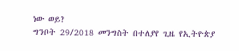ነው ወይ?
ግንቦት 29/2018 መንግስት በተለያየ ጊዜ የኢትዮጵያ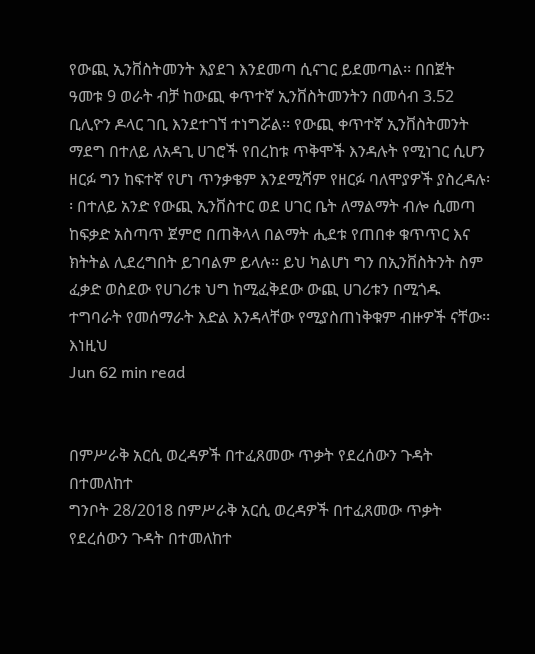የውጪ ኢንቨስትመንት እያደገ እንደመጣ ሲናገር ይደመጣል፡፡ በበጀት ዓመቱ 9 ወራት ብቻ ከውጪ ቀጥተኛ ኢንቨስትመንትን በመሳብ 3.52 ቢሊዮን ዶላር ገቢ እንደተገኘ ተነግሯል፡፡ የውጪ ቀጥተኛ ኢንቨስትመንት ማደግ በተለይ ለአዳጊ ሀገሮች የበረከቱ ጥቅሞች እንዳሉት የሚነገር ሲሆን ዘርፉ ግን ከፍተኛ የሆነ ጥንቃቄም እንደሚሻም የዘርፉ ባለሞያዎች ያስረዳሉ፡፡ በተለይ አንድ የውጪ ኢንቨስተር ወደ ሀገር ቤት ለማልማት ብሎ ሲመጣ ከፍቃድ አስጣጥ ጀምሮ በጠቅላላ በልማት ሒደቱ የጠበቀ ቁጥጥር እና ክትትል ሊደረግበት ይገባልም ይላሉ፡፡ ይህ ካልሆነ ግን በኢንቨስትንት ስም ፈቃድ ወስደው የሀገሪቱ ህግ ከሚፈቅደው ውጪ ሀገሪቱን በሚጎዱ ተግባራት የመሰማራት እድል እንዳላቸው የሚያስጠነቅቁም ብዙዎች ናቸው፡፡ እነዚህ
Jun 62 min read


በምሥራቅ አርሲ ወረዳዎች በተፈጸመው ጥቃት የደረሰውን ጉዳት በተመለከተ
ግንቦት 28/2018 በምሥራቅ አርሲ ወረዳዎች በተፈጸመው ጥቃት የደረሰውን ጉዳት በተመለከተ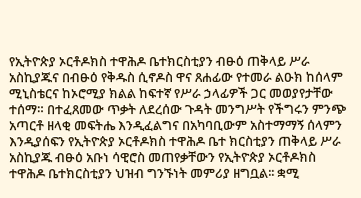የኢትዮጵያ ኦርቶዶክስ ተዋሕዶ ቤተክርስቲያን ብፁዕ ጠቅላይ ሥራ አስኪያጁና በብፁዕ የቅዱስ ሲኖዶስ ዋና ጸሐፊው የተመራ ልዑክ ከሰላም ሚኒስቴርና ከኦሮሚያ ክልል ከፍተኛ የሥራ ኃላፊዎች ጋር መወያየታቸው ተሰማ። በተፈጸመው ጥቃት ለደረሰው ጉዳት መንግሥት የችግሩን ምንጭ አጣርቶ ዘላቂ መፍትሔ እንዲፈልግና በአካባቢውም አስተማማኝ ሰላምን እንዲያሰፍን የኢትዮጵያ ኦርቶዶክስ ተዋሕዶ ቤተ ክርስቲያን ጠቅላይ ሥራ አስኪያጁ ብፁዕ አቡነ ሳዊሮስ መጠየቃቸውን የኢትዮጵያ ኦርቶዶክስ ተዋሕዶ ቤተክርስቲያን ህዝብ ግንኙነት መምሪያ ዘግቧል፡፡ ቋሚ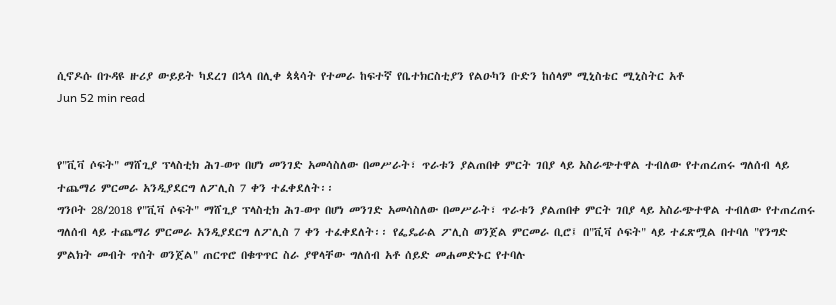ሲኖዶሱ በጉዳዩ ዙሪያ ውይይት ካደረገ በኋላ በሊቀ ጳጳሳት የተመራ ከፍተኛ የቤተክርስቲያን የልዑካን ቡድን ከሰላም ሚኒስቴር ሚኒስትር አቶ
Jun 52 min read


የ"ቪቫ ሶፍት" ማሸጊያ ፕላስቲክ ሕገ-ወጥ በሆነ መንገድ አመሳስለው በመሥራት፣ ጥራቱን ያልጠበቀ ምርት ገበያ ላይ አስራጭተዋል ተብለው የተጠረጠሩ ግለሰብ ላይ ተጨማሪ ምርመራ አንዲያደርግ ለፖሊስ 7 ቀን ተፈቀደለት፡፡
ግንቦት 28/2018 የ"ቪቫ ሶፍት" ማሸጊያ ፕላስቲክ ሕገ-ወጥ በሆነ መንገድ አመሳስለው በመሥራት፣ ጥራቱን ያልጠበቀ ምርት ገበያ ላይ አስራጭተዋል ተብለው የተጠረጠሩ ግለሰብ ላይ ተጨማሪ ምርመራ አንዲያደርግ ለፖሊስ 7 ቀን ተፈቀደለት፡፡ የፌዴራል ፖሊስ ወንጀል ምርመራ ቢሮ፤ በ"ቪቫ ሶፍት" ላይ ተፈጽሟል በተባለ "የንግድ ምልክት መብት ጥሰት ወንጀል" ጠርጥሮ በቁጥጥር ስራ ያዋላቸው ግለሰብ አቶ ሰይድ መሐመድኑር የተባሉ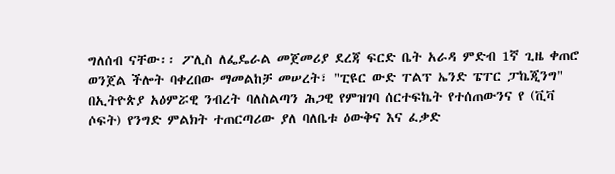ግለሰብ ናቸው፡፡ ፖሊስ ለፌዴራል መጀመሪያ ደረጃ ፍርድ ቤት አራዳ ምድብ 1ኛ ጊዜ ቀጠሮ ወንጀል ችሎት ባቀረበው ማመልከቻ መሠረት፣ "ፒዩር ውድ ፐልፕ ኤንድ ፔፐር ፓኬጂንግ" በኢትዮጵያ አዕምሯዊ ንብረት ባለስልጣን ሕጋዊ የምዝገባ ሰርተፍኬት የተሰጠውንና የ (ቪቫ ሶፍት) የንግድ ምልክት ተጠርጣሪው ያለ ባለቤቱ ዕውቅና እና ፈቃድ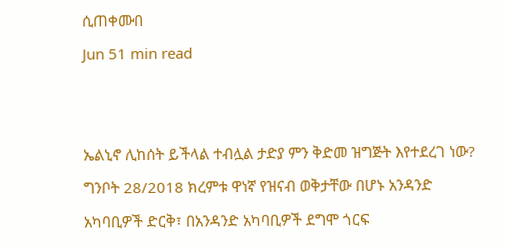ሲጠቀሙበ
Jun 51 min read


ኤልኒኖ ሊከሰት ይችላል ተብሏል ታድያ ምን ቅድመ ዝግጅት እየተደረገ ነው?
ግንቦት 28/2018 ክረምቱ ዋነኛ የዝናብ ወቅታቸው በሆኑ አንዳንድ አካባቢዎች ድርቅ፣ በአንዳንድ አካባቢዎች ደግሞ ጎርፍ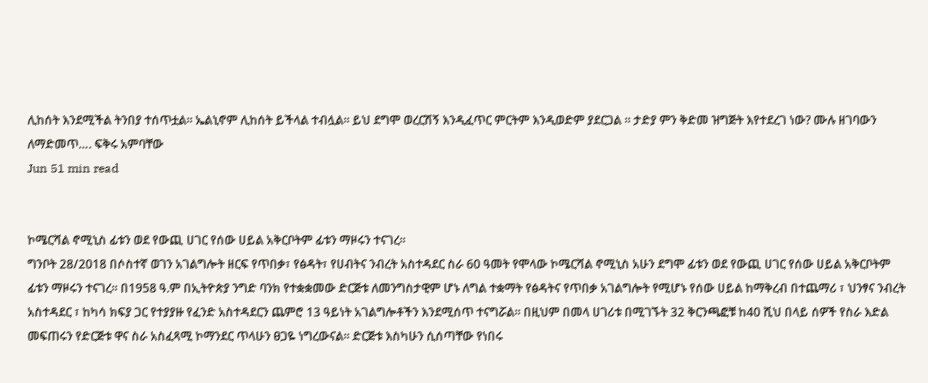ሊከሰት እንደሚችል ትንበያ ተሰጥቷል፡፡ ኤልኒኖም ሊከሰት ይችላል ተብሏል፡፡ ይህ ደግሞ ወረርሽኝ እንዲፈጥር ምርትም እንዲወድም ያደርጋል ፡፡ ታድያ ምን ቅድመ ዝግጅት እየተደረገ ነው? ሙሉ ዘገባውን ለማድመጥ…. ፍቅሩ አምባቸው
Jun 51 min read


ኮሜርሻል ኖሚኒስ ፊቱን ወደ የውጪ ሀገር የሰው ሀይል አቅርቦትም ፊቱን ማዞሩን ተናገረ፡፡
ግንቦት 28/2018 በሶስተኛ ወገን አገልግሎት ዘርፍ የጥበቃ፣ የፅዳት፣ የሀብትና ንብረት አስተዳደር ስራ 60 ዓመት የሞላው ኮሜርሻል ኖሚኒስ አሁን ደግሞ ፊቱን ወደ የውጪ ሀገር የሰው ሀይል አቅርቦትም ፊቱን ማዞሩን ተናገረ፡፡ በ1958 ዓ.ም በኢትዮጵያ ንግድ ባንክ የተቋቋመው ድርጅቱ ለመንግስታዊም ሆኑ ለግል ተቋማት የፅዳትና የጥበቃ አገልግሎት የሚሆኑ የሰው ሀይል ከማቅረብ በተጨማሪ ፣ ህንፃና ንብረት አስተዳደር ፣ ከካሳ ክፍያ ጋር የተያያዙ የፈንድ አስተዳደርን ጨምሮ 13 ዓይነት አገልግሎቶችን እንደሚሰጥ ተናግሯል፡፡ በዚህም በመላ ሀገሪቱ በሚገኙት 32 ቅርንጫፎቹ ከ40 ሺህ በላይ ሰዎች የስራ እድል መፍጠሩን የድርጅቱ ዋና ስራ አስፈጻሚ ኮማንደር ጥላሁን ፀጋዬ ነግረውናል፡፡ ድርጅቱ እስካሁን ሲሰጣቸው የነበሩ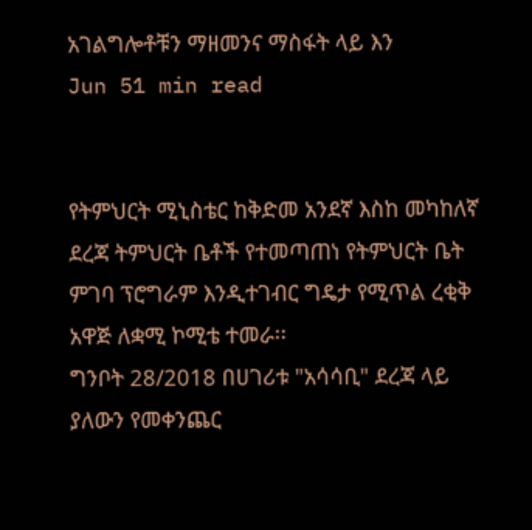አገልግሎቶቹን ማዘመንና ማስፋት ላይ እን
Jun 51 min read


የትምህርት ሚኒስቴር ከቅድመ አንደኛ እስከ መካከለኛ ደረጃ ትምህርት ቤቶች የተመጣጠነ የትምህርት ቤት ምገባ ፕሮግራም እንዲተገብር ግዴታ የሚጥል ረቂቅ አዋጅ ለቋሚ ኮሚቴ ተመራ፡፡
ግንቦት 28/2018 በሀገሪቱ "አሳሳቢ" ደረጃ ላይ ያለውን የመቀንጨር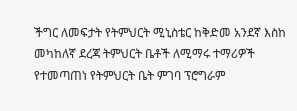ችግር ለመፍታት የትምህርት ሚኒስቴር ከቅድመ አንደኛ እስከ መካከለኛ ደረጃ ትምህርት ቤቶች ለሚማሩ ተማሪዎች የተመጣጠነ የትምህርት ቤት ምገባ ፕሮግራም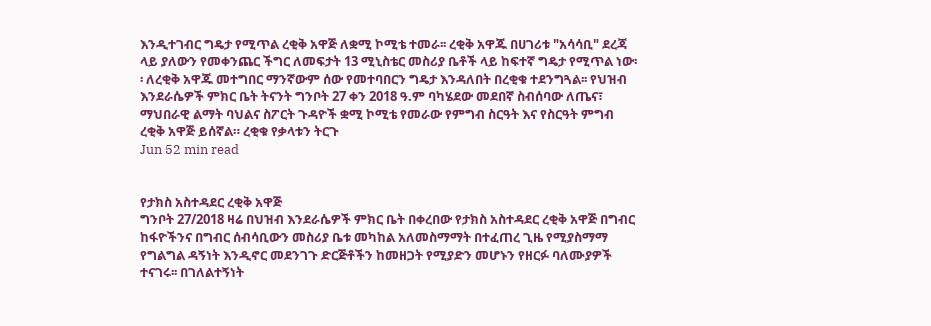እንዲተገብር ግዴታ የሚጥል ረቂቅ አዋጅ ለቋሚ ኮሚቴ ተመራ፡፡ ረቂቅ አዋጁ በሀገሪቱ "አሳሳቢ" ደረጃ ላይ ያለውን የመቀንጨር ችግር ለመፍታት 13 ሚኒስቴር መስሪያ ቤቶች ላይ ከፍተኛ ግዴታ የሚጥል ነው፡፡ ለረቂቅ አዋጁ መተግበር ማንኛውም ሰው የመተባበርን ግዴታ እንዳለበት በረቂቁ ተደንግጓል፡፡ የህዝብ እንደራሴዎች ምክር ቤት ትናንት ግንቦት 27 ቀን 2018 ዓ.ም ባካሄደው መደበኛ ስብሰባው ለጤና፣ ማህበራዊ ልማት ባህልና ስፖርት ጉዳዮች ቋሚ ኮሚቴ የመራው የምግብ ስርዓት እና የስርዓት ምግብ ረቂቅ አዋጅ ይሰኛል። ረቂቁ የቃላቱን ትርጉ
Jun 52 min read


የታክስ አስተዳደር ረቂቅ አዋጅ
ግንቦት 27/2018 ዛሬ በህዝብ እንደራሴዎች ምክር ቤት በቀረበው የታክስ አስተዳደር ረቂቅ አዋጅ በግብር ከፋዮችንና በግብር ሰብሳቢውን መስሪያ ቤቱ መካከል አለመስማማት በተፈጠረ ጊዜ የሚያስማማ የግልግል ዳኝነት እንዲኖር መደንገጉ ድርጅቶችን ከመዘጋት የሚያድን መሆኑን የዘርፉ ባለሙያዎች ተናገሩ፡፡ በገለልተኝነት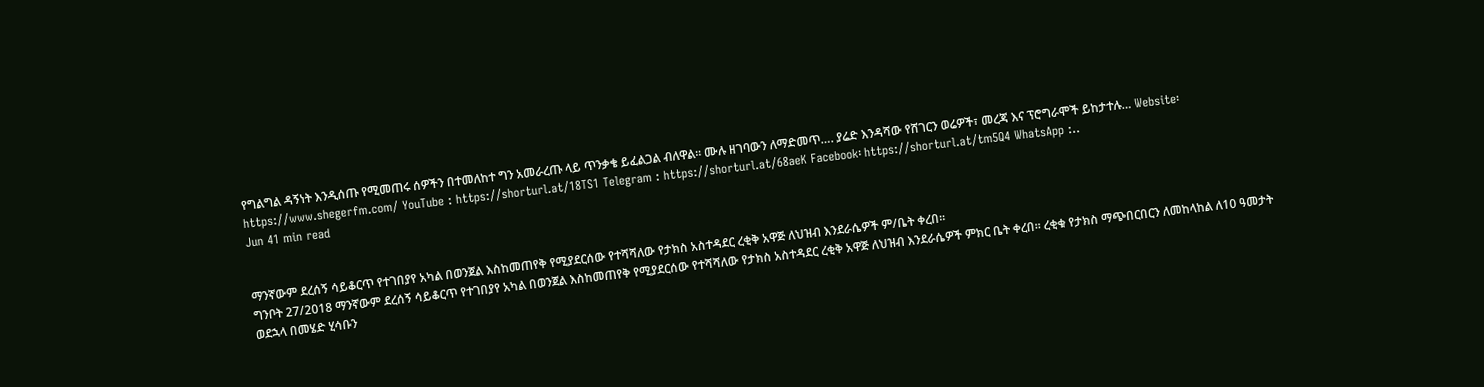የግልግል ዳኝነት እንዲሰጡ የሚመጠሩ ሰዎችን በተመለከተ ግን አመራረጡ ላይ ጥንቃቄ ይፈልጋል ብለዋል፡፡ ሙሉ ዘገባውን ለማድመጥ…. ያሬድ እንዳሻው የሸገርን ወሬዎች፣ መረጃ እና ፕሮግራሞች ይከታተሉ… Website፡ https://www.shegerfm.com/ YouTube : https://shorturl.at/18TS1 Telegram : https://shorturl.at/68aeK Facebook፡ https://shorturl.at/tm5Q4 WhatsApp :..
Jun 41 min read


ማንኛውም ደረሰኝ ሳይቆርጥ የተገበያየ አካል በወንጀል እስከመጠየቅ የሚያደርሰው የተሻሻለው የታክስ አስተዳደር ረቂቅ አዋጅ ለህዝብ እንደራሴዎች ም/ቤት ቀረበ፡፡
ግንቦት 27/2018 ማንኛውም ደረሰኝ ሳይቆርጥ የተገበያየ አካል በወንጀል እስከመጠየቅ የሚያደርሰው የተሻሻለው የታክስ አስተዳደር ረቂቅ አዋጅ ለህዝብ እንደራሴዎች ምክር ቤት ቀረበ፡፡ ረቂቁ የታክስ ማጭበርበርን ለመከላከል ለ10 ዓመታት ወደኋላ በመሄድ ሂሳቡን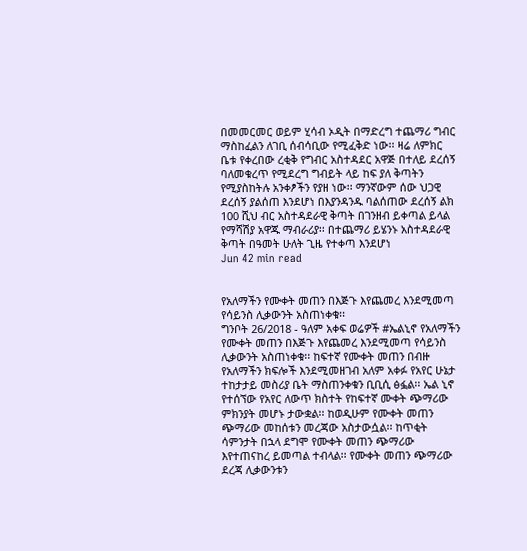በመመርመር ወይም ሂሳብ ኦዲት በማድረግ ተጨማሪ ግብር ማስከፈልን ለገቢ ሰብሳቢው የሚፈቅድ ነው፡፡ ዛሬ ለምክር ቤቱ የቀረበው ረቂቅ የግብር አስተዳደር አዋጅ በተለይ ደረሰኝ ባለመቁረጥ የሚደረግ ግብይት ላይ ከፍ ያለ ቅጣትን የሚያስከትሉ አንቀፆችን የያዘ ነው፡፡ ማንኛውም ሰው ህጋዊ ደረሰኝ ያልሰጠ እንደሆነ በእያንዳንዱ ባልሰጠው ደረሰኝ ልክ 100 ሺህ ብር አስተዳደራዊ ቅጣት በገንዘብ ይቀጣል ይላል የማሻሽያ አዋጁ ማብራሪያ፡፡ በተጨማሪ ይሄንኑ አስተዳደራዊ ቅጣት በዓመት ሁለት ጊዜ የተቀጣ እንደሆነ
Jun 42 min read


የአለማችን የሙቀት መጠን በእጅጉ እየጨመረ እንደሚመጣ የሳይንስ ሊቃውንት አስጠነቀቁ፡፡
ግንቦት 26/2018 - ዓለም አቀፍ ወሬዎች #ኤልኒኖ የአለማችን የሙቀት መጠን በእጅጉ እየጨመረ እንደሚመጣ የሳይንስ ሊቃውንት አስጠነቀቁ፡፡ ከፍተኛ የሙቀት መጠን በብዙ የአለማችን ክፍሎች እንደሚመዘገብ አለም አቀፉ የአየር ሁኔታ ተከታታይ መስሪያ ቤት ማስጠንቀቁን ቢቢሲ ፅፏል፡፡ ኤል ኒኖ የተሰኘው የአየር ለውጥ ክስተት የከፍተኛ ሙቀት ጭማሪው ምክንያት መሆኑ ታውቋል፡፡ ከወዲሁም የሙቀት መጠን ጭማሪው መከሰቱን መረጃው አስታውሷል፡፡ ከጥቂት ሳምንታት በኋላ ደግሞ የሙቀት መጠን ጭማሪው እየተጠናከረ ይመጣል ተብላል፡፡ የሙቀት መጠን ጭማሪው ደረጃ ሊቃውንቱን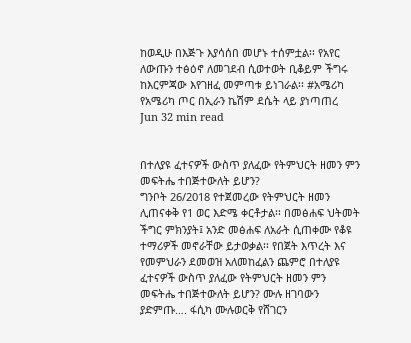ከወዲሁ በእጅጉ እያሳሰበ መሆኑ ተሰምቷል፡፡ የአየር ለውጡን ተፅዕኖ ለመገደብ ሲወተወት ቢቆይም ችግሩ ከእርምጃው እየገዘፈ መምጣቱ ይነገራል፡፡ #አሜሪካ የአሜሪካ ጦር በኢራን ኬሽም ደሴት ላይ ያነጣጠረ
Jun 32 min read


በተለያዩ ፈተናዎች ውስጥ ያለፈው የትምህርት ዘመን ምን መፍትሔ ተበጅተውለት ይሆን?
ግንቦት 26/2018 የተጀመረው የትምህርት ዘመን ሊጠናቀቅ የ1 ወር እድሜ ቀርቶታል፡፡ በመፅሐፍ ህትመት ችግር ምክንያት፤ አንድ መፅሐፍ ለአራት ሲጠቀሙ የቆዩ ተማሪዎች መኖራቸው ይታወቃል፡፡ የበጀት እጥረት እና የመምህራን ደመወዝ አለመከፈልን ጨምሮ በተለያዩ ፈተናዎች ውስጥ ያለፈው የትምህርት ዘመን ምን መፍትሔ ተበጅተውለት ይሆን? ሙሉ ዘገባውን ያድምጡ…. ፋሲካ ሙሉወርቅ የሸገርን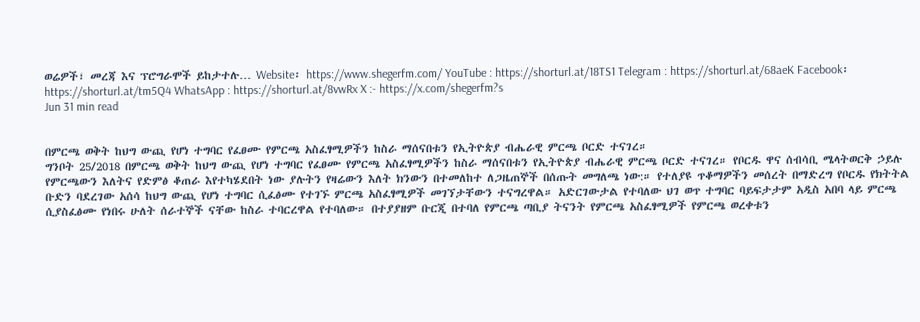ወሬዎች፣ መረጃ እና ፕሮግራሞች ይከታተሉ… Website፡ https://www.shegerfm.com/ YouTube : https://shorturl.at/18TS1 Telegram : https://shorturl.at/68aeK Facebook፡ https://shorturl.at/tm5Q4 WhatsApp : https://shorturl.at/8vwRx X :- https://x.com/shegerfm?s
Jun 31 min read


በምርጫ ወቅት ከህግ ውጪ የሆነ ተግባር የፈፀሙ የምርጫ አስፈፃሚዎችን ከስራ ማሰናበቱን የኢትዮጵያ ብሔራዊ ምርጫ ቦርድ ተናገረ።
ግንቦት 25/2018 በምርጫ ወቅት ከህግ ውጪ የሆነ ተግባር የፈፀሙ የምርጫ አስፈፃሚዎችን ከስራ ማሰናበቱን የኢትዮጵያ ብሔራዊ ምርጫ ቦርድ ተናገረ። የቦርዱ ዋና ሰብሳቢ ሜላትወርቅ ኃይሉ የምርጫውን እለትና የድምፅ ቆጠራ እየተካሄደበት ነው ያሉትን የዛሬውን እለት ክንውን በተመለከተ ለጋዜጠኞች በሰጡት መግለጫ ነው:። የተለያዩ ጥቆማዎችን መሰረት በማድረግ የቦርዱ የክትትል ቡድን ባደረገው አሰሳ ከህግ ውጪ የሆነ ተግባር ሲፈፅሙ የተገኙ ምርጫ አስፈፃሚዎች መገኘታቸውን ተናግረዋል። አድርገውታል የተባለው ህገ ወጥ ተግባር ባይፍታታም አዲስ አበባ ላይ ምርጫ ሲያስፈፅሙ የነበሩ ሁለት ሰራተኞች ናቸው ከስራ ተባርረዋል የተባለው። በተያያዘም ቡርጂ በተባለ የምርጫ ጣቢያ ትናንት የምርጫ አስፈፃሚዎች የምርጫ ወረቀቱን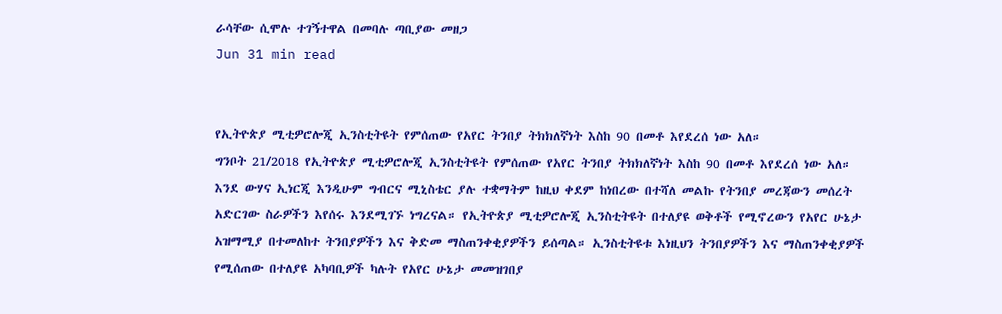ራሳቸው ሲሞሉ ተገኝተዋል በመባሉ ጣቢያው መዘጋ
Jun 31 min read


የኢትዮጵያ ሚቲዎሮሎጂ ኢንስቲትዩት የምሰጠው የአየር ትንበያ ትክክለኛነት እስከ 90 በመቶ እየደረሰ ነው አለ።
ግንቦት 21/2018 የኢትዮጵያ ሚቲዎሮሎጂ ኢንስቲትዩት የምሰጠው የአየር ትንበያ ትክክለኛነት እስከ 90 በመቶ እየደረሰ ነው አለ። እንደ ውሃና ኢነርጂ እንዲሁም ግብርና ሚኒስቴር ያሉ ተቋማትም ከዚህ ቀደም ከነበረው በተሻለ መልኩ የትንበያ መረጃውን መሰረት አድርገው ስራዎችን እየሰሩ እንደሚገኙ ነግረናል። የኢትዮጵያ ሚቲዎሮሎጂ ኢንስቲትዩት በተለያዩ ወቅቶች የሚኖረውን የአየር ሁኔታ አዝማሚያ በተመለከተ ትንበያዎችን እና ቅድመ ማስጠንቀቂያዎችን ይሰጣል። ኢንስቲትዩቱ እነዚህን ትንበያዎችን እና ማስጠንቀቂያዎች የሚሰጠው በተለያዩ አካባቢዎች ካሉት የአየር ሁኔታ መመዝገበያ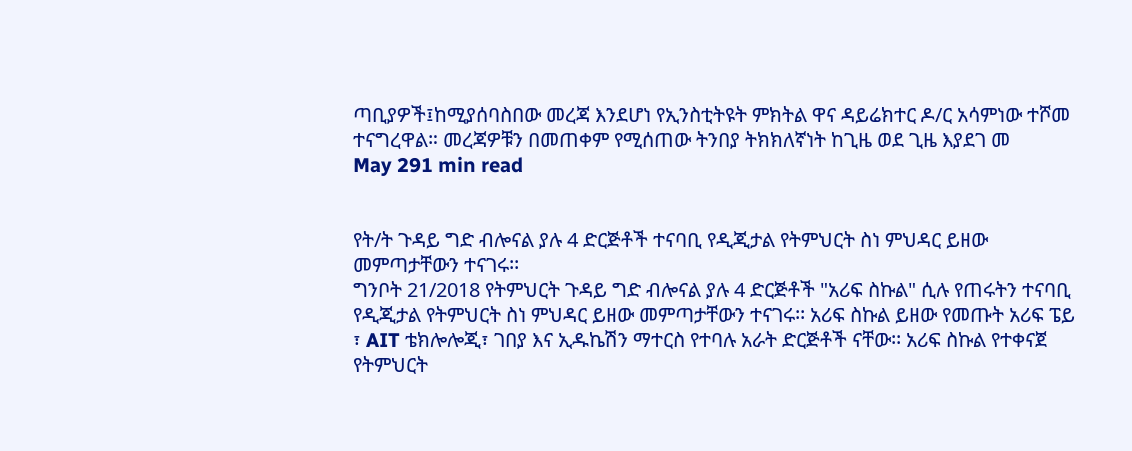ጣቢያዎች፤ከሚያሰባስበው መረጃ እንደሆነ የኢንስቲትዩት ምክትል ዋና ዳይሬክተር ዶ/ር አሳምነው ተሾመ ተናግረዋል። መረጃዎቹን በመጠቀም የሚሰጠው ትንበያ ትክክለኛነት ከጊዜ ወደ ጊዜ እያደገ መ
May 291 min read


የት/ት ጉዳይ ግድ ብሎናል ያሉ 4 ድርጅቶች ተናባቢ የዲጂታል የትምህርት ስነ ምህዳር ይዘው መምጣታቸውን ተናገሩ፡፡
ግንቦት 21/2018 የትምህርት ጉዳይ ግድ ብሎናል ያሉ 4 ድርጅቶች "አሪፍ ስኩል" ሲሉ የጠሩትን ተናባቢ የዲጂታል የትምህርት ስነ ምህዳር ይዘው መምጣታቸውን ተናገሩ፡፡ አሪፍ ስኩል ይዘው የመጡት አሪፍ ፔይ ፣ AIT ቴክሎሎጂ፣ ገበያ እና ኢዱኬሽን ማተርስ የተባሉ አራት ድርጅቶች ናቸው፡፡ አሪፍ ስኩል የተቀናጀ የትምህርት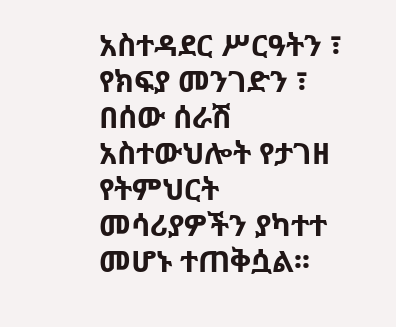አስተዳደር ሥርዓትን ፣ የክፍያ መንገድን ፣ በሰው ሰራሽ አስተውህሎት የታገዘ የትምህርት መሳሪያዎችን ያካተተ መሆኑ ተጠቅሷል፡፡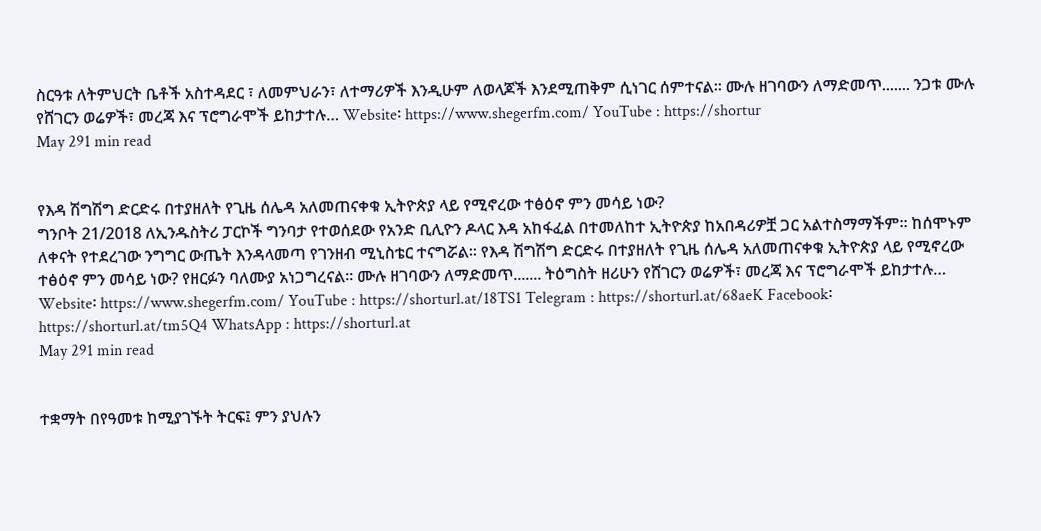ስርዓቱ ለትምህርት ቤቶች አስተዳደር ፣ ለመምህራን፣ ለተማሪዎች እንዲሁም ለወላጆች እንደሚጠቅም ሲነገር ሰምተናል፡፡ ሙሉ ዘገባውን ለማድመጥ....... ንጋቱ ሙሉ የሸገርን ወሬዎች፣ መረጃ እና ፕሮግራሞች ይከታተሉ… Website፡ https://www.shegerfm.com/ YouTube : https://shortur
May 291 min read


የእዳ ሽግሽግ ድርድሩ በተያዘለት የጊዜ ሰሌዳ አለመጠናቀቁ ኢትዮጵያ ላይ የሚኖረው ተፅዕኖ ምን መሳይ ነው?
ግንቦት 21/2018 ለኢንዱስትሪ ፓርኮች ግንባታ የተወሰደው የአንድ ቢሊዮን ዶላር እዳ አከፋፈል በተመለከተ ኢትዮጵያ ከአበዳሪዎቿ ጋር አልተስማማችም፡፡ ከሰሞኑም ለቀናት የተደረገው ንግግር ውጤት እንዳላመጣ የገንዘብ ሚኒስቴር ተናግሯል፡፡ የእዳ ሽግሽግ ድርድሩ በተያዘለት የጊዜ ሰሌዳ አለመጠናቀቁ ኢትዮጵያ ላይ የሚኖረው ተፅዕኖ ምን መሳይ ነው? የዘርፉን ባለሙያ አነጋግረናል፡፡ ሙሉ ዘገባውን ለማድመጥ....... ትዕግስት ዘሪሁን የሸገርን ወሬዎች፣ መረጃ እና ፕሮግራሞች ይከታተሉ… Website፡ https://www.shegerfm.com/ YouTube : https://shorturl.at/18TS1 Telegram : https://shorturl.at/68aeK Facebook፡ https://shorturl.at/tm5Q4 WhatsApp : https://shorturl.at
May 291 min read


ተቋማት በየዓመቱ ከሚያገኙት ትርፍ፤ ምን ያህሉን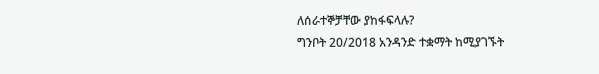ለሰራተኞቻቸው ያከፋፍላሉ?
ግንቦት 20/2018 አንዳንድ ተቋማት ከሚያገኙት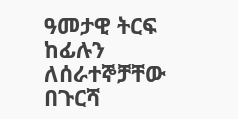ዓመታዊ ትርፍ ከፊሉን ለሰራተኞቻቸው በጉርሻ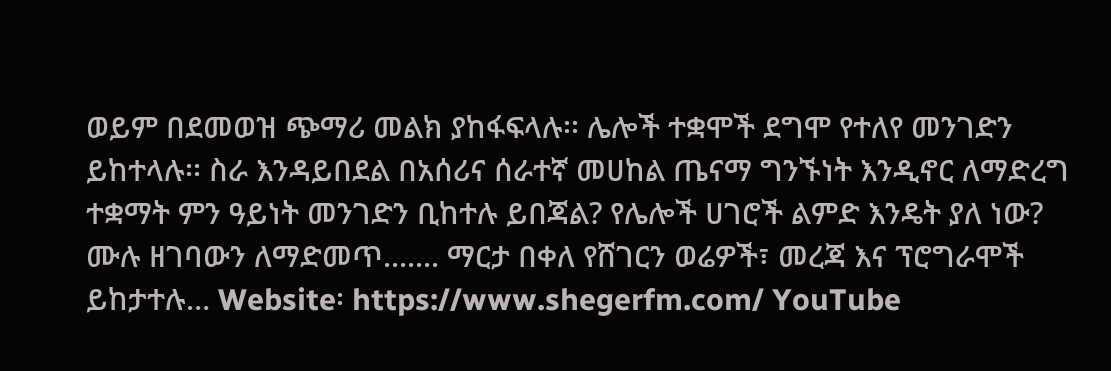ወይም በደመወዝ ጭማሪ መልክ ያከፋፍላሉ፡፡ ሌሎች ተቋሞች ደግሞ የተለየ መንገድን ይከተላሉ፡፡ ስራ እንዳይበደል በአሰሪና ሰራተኛ መሀከል ጤናማ ግንኙነት እንዲኖር ለማድረግ ተቋማት ምን ዓይነት መንገድን ቢከተሉ ይበጃል? የሌሎች ሀገሮች ልምድ እንዴት ያለ ነው? ሙሉ ዘገባውን ለማድመጥ....... ማርታ በቀለ የሸገርን ወሬዎች፣ መረጃ እና ፕሮግራሞች ይከታተሉ… Website፡ https://www.shegerfm.com/ YouTube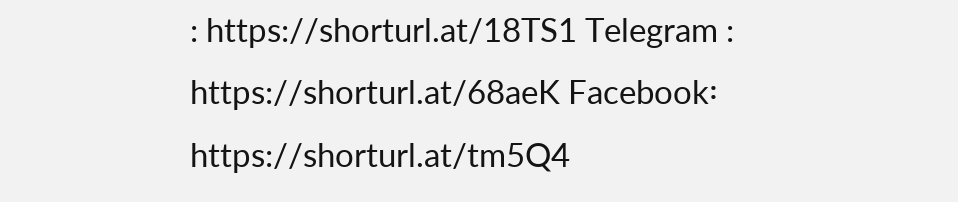: https://shorturl.at/18TS1 Telegram : https://shorturl.at/68aeK Facebook፡ https://shorturl.at/tm5Q4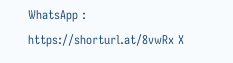WhatsApp : https://shorturl.at/8vwRx X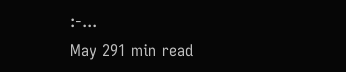:-...
May 291 min read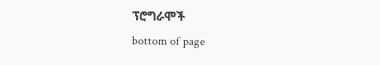ፕሮግራሞች
bottom of page